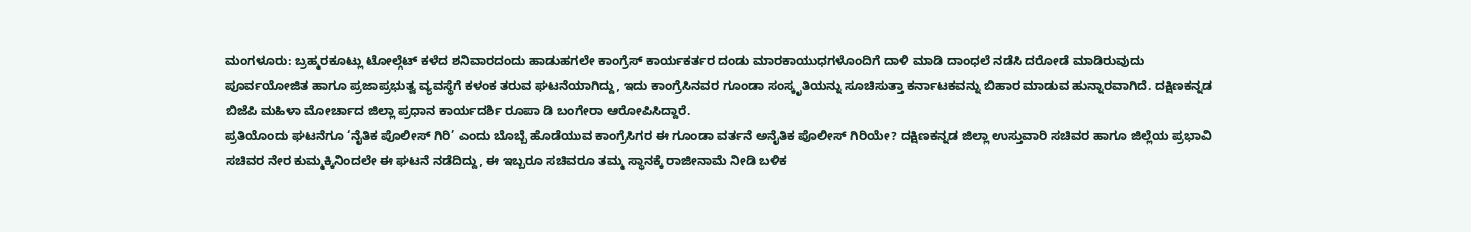ಮಂಗಳೂರು: ಬ್ರಹ್ಮರಕೂಟ್ಲು ಟೋಲ್ಗೆಟ್ ಕಳೆದ ಶನಿವಾರದಂದು ಹಾಡುಹಗಲೇ ಕಾಂಗ್ರೆಸ್ ಕಾರ್ಯಕರ್ತರ ದಂಡು ಮಾರಕಾಯುಧಗಳೊಂದಿಗೆ ದಾಳಿ ಮಾಡಿ ದಾಂಧಲೆ ನಡೆಸಿ ದರೋಡೆ ಮಾಡಿರುವುದು ಪೂರ್ವಯೋಜಿತ ಹಾಗೂ ಪ್ರಜಾಪ್ರಭುತ್ವ ವ್ಯವಸ್ಥೆಗೆ ಕಳಂಕ ತರುವ ಘಟನೆಯಾಗಿದ್ದು, ಇದು ಕಾಂಗ್ರೆಸಿನವರ ಗೂಂಡಾ ಸಂಸ್ಕೃತಿಯನ್ನು ಸೂಚಿಸುತ್ತಾ ಕರ್ನಾಟಕವನ್ನು ಬಿಹಾರ ಮಾಡುವ ಹುನ್ನಾರವಾಗಿದೆ. ದಕ್ಷಿಣಕನ್ನಡ ಬಿಜೆಪಿ ಮಹಿಳಾ ಮೋರ್ಚಾದ ಜಿಲ್ಲಾ ಪ್ರಧಾನ ಕಾರ್ಯದರ್ಶಿ ರೂಪಾ ಡಿ ಬಂಗೇರಾ ಆರೋಪಿಸಿದ್ದಾರೆ.
ಪ್ರತಿಯೊಂದು ಘಟನೆಗೂ ‘ನೈತಿಕ ಪೊಲೀಸ್ ಗಿರಿ’ ಎಂದು ಬೊಬ್ಬೆ ಹೊಡೆಯುವ ಕಾಂಗ್ರೆಸಿಗರ ಈ ಗೂಂಡಾ ವರ್ತನೆ ಅನೈತಿಕ ಪೊಲೀಸ್ ಗಿರಿಯೇ? ದಕ್ಷಿಣಕನ್ನಡ ಜಿಲ್ಲಾ ಉಸ್ತುವಾರಿ ಸಚಿವರ ಹಾಗೂ ಜಿಲ್ಲೆಯ ಪ್ರಭಾವಿ ಸಚಿವರ ನೇರ ಕುಮ್ಮಕ್ಕಿನಿಂದಲೇ ಈ ಘಟನೆ ನಡೆದಿದ್ದು, ಈ ಇಬ್ಬರೂ ಸಚಿವರೂ ತಮ್ಮ ಸ್ಥಾನಕ್ಕೆ ರಾಜೀನಾಮೆ ನೀಡಿ ಬಳಿಕ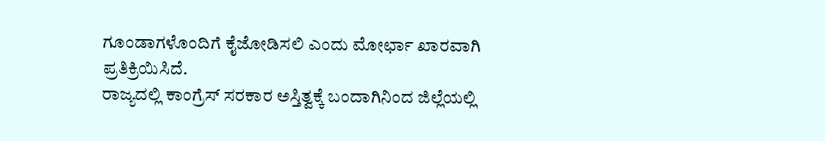ಗೂಂಡಾಗಳೊಂದಿಗೆ ಕೈಜೋಡಿಸಲಿ ಎಂದು ಮೋರ್ಛಾ ಖಾರವಾಗಿ ಪ್ರತಿಕ್ರಿಯಿಸಿದೆ.
ರಾಜ್ಯದಲ್ಲಿ ಕಾಂಗ್ರೆಸ್ ಸರಕಾರ ಅಸ್ತಿತ್ವಕ್ಕೆ ಬಂದಾಗಿನಿಂದ ಜಿಲ್ಲೆಯಲ್ಲಿ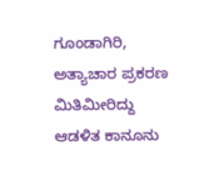ಗೂಂಡಾಗಿರಿ, ಅತ್ಯಾಚಾರ ಪ್ರಕರಣ ಮಿತಿಮೀರಿದ್ದು ಆಡಳಿತ ಕಾನೂನು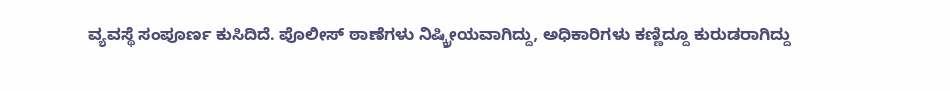ವ್ಯವಸ್ಥೆ ಸಂಪೂರ್ಣ ಕುಸಿದಿದೆ. ಪೊಲೀಸ್ ಠಾಣೆಗಳು ನಿಷ್ಕ್ರೀಯವಾಗಿದ್ದು, ಅಧಿಕಾರಿಗಳು ಕಣ್ಣಿದ್ದೂ ಕುರುಡರಾಗಿದ್ದು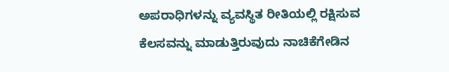ಅಪರಾಧಿಗಳನ್ನು ವ್ಯವಸ್ಥಿತ ರೀತಿಯಲ್ಲಿ ರಕ್ಷಿಸುವ ಕೆಲಸವನ್ನು ಮಾಡುತ್ತಿರುವುದು ನಾಚಿಕೆಗೇಡಿನ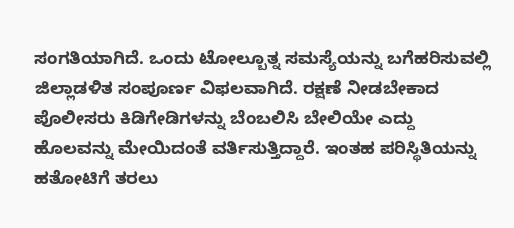ಸಂಗತಿಯಾಗಿದೆ. ಒಂದು ಟೋಲ್ಬೂತ್ನ ಸಮಸ್ಯೆಯನ್ನು ಬಗೆಹರಿಸುವಲ್ಲಿ ಜಿಲ್ಲಾಡಳಿತ ಸಂಪೂರ್ಣ ವಿಫಲವಾಗಿದೆ. ರಕ್ಷಣೆ ನೀಡಬೇಕಾದ ಪೊಲೀಸರು ಕಿಡಿಗೇಡಿಗಳನ್ನು ಬೆಂಬಲಿಸಿ ಬೇಲಿಯೇ ಎದ್ದು ಹೊಲವನ್ನು ಮೇಯಿದಂತೆ ವರ್ತಿಸುತ್ತಿದ್ದಾರೆ. ಇಂತಹ ಪರಿಸ್ಥಿತಿಯನ್ನು ಹತೋಟಿಗೆ ತರಲು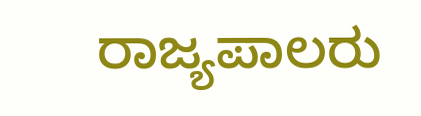ರಾಜ್ಯಪಾಲರು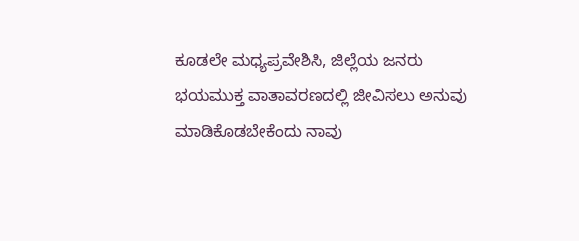ಕೂಡಲೇ ಮಧ್ಯಪ್ರವೇಶಿಸಿ, ಜಿಲ್ಲೆಯ ಜನರು ಭಯಮುಕ್ತ ವಾತಾವರಣದಲ್ಲಿ ಜೀವಿಸಲು ಅನುವು ಮಾಡಿಕೊಡಬೇಕೆಂದು ನಾವು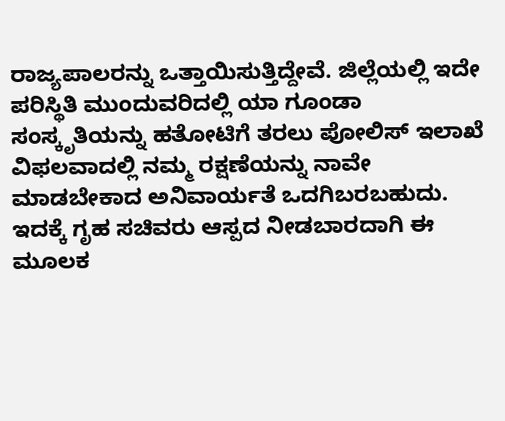ರಾಜ್ಯಪಾಲರನ್ನು ಒತ್ತಾಯಿಸುತ್ತಿದ್ದೇವೆ. ಜಿಲ್ಲೆಯಲ್ಲಿ ಇದೇ ಪರಿಸ್ಥಿತಿ ಮುಂದುವರಿದಲ್ಲಿ ಯಾ ಗೂಂಡಾ ಸಂಸ್ಕೃತಿಯನ್ನು ಹತೋಟಿಗೆ ತರಲು ಪೋಲಿಸ್ ಇಲಾಖೆ ವಿಫಲವಾದಲ್ಲಿ ನಮ್ಮ ರಕ್ಷಣೆಯನ್ನು ನಾವೇ ಮಾಡಬೇಕಾದ ಅನಿವಾರ್ಯತೆ ಒದಗಿಬರಬಹುದು. ಇದಕ್ಕೆ ಗೃಹ ಸಚಿವರು ಆಸ್ಪದ ನೀಡಬಾರದಾಗಿ ಈ ಮೂಲಕ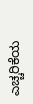ಎಚ್ಚರಿಕೆಯ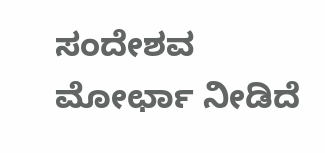ಸಂದೇಶವ ಮೋರ್ಛಾ ನೀಡಿದೆ